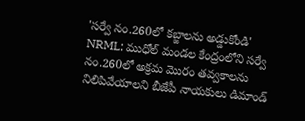'సర్వే నం.260లో కబ్జాలను అడ్డుకోండి'
NRML: ముధోల్ మండల కేంద్రంలోని సర్వే నం.260లో అక్రమ మొరం తవ్వకాలను నిలిపివేయాలని బీజేపీ నాయకులు డిమాండ్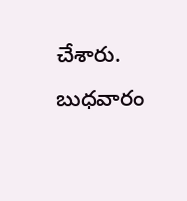చేశారు. బుధవారం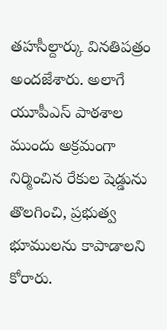తహసీల్దార్కు వినతిపత్రం అందజేశారు. అలాగే యూపీఎస్ పాఠశాల ముందు అక్రమంగా నిర్మించిన రేకుల షెడ్డును తొలగించి, ప్రభుత్వ భూములను కాపాడాలని కోరారు.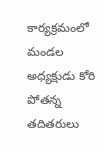కార్యక్రమంలో మండల అధ్యక్షుడు కోరి పోతన్న తదితరులు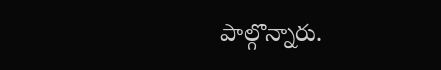పాల్గొన్నారు.